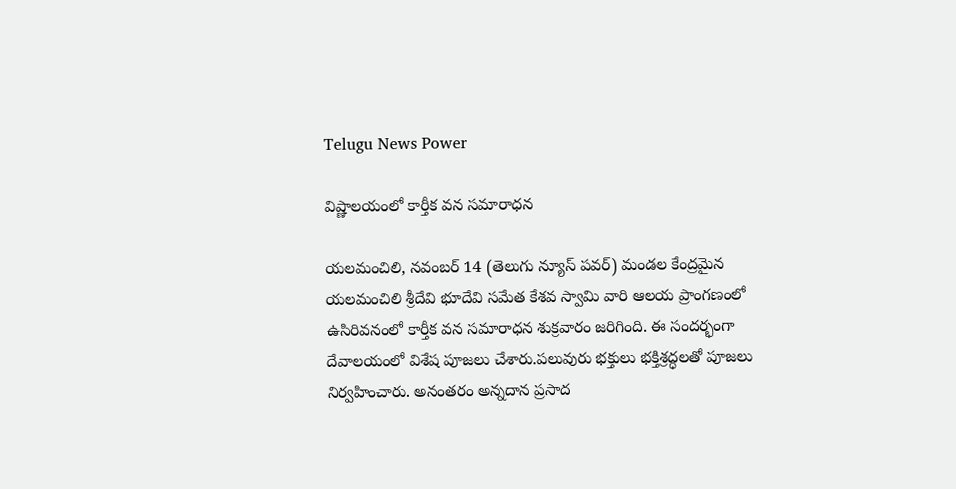Telugu News Power

విష్ణాలయంలో కార్తీక వన సమారాధన

యలమంచిలి, నవంబర్ 14 (తెలుగు న్యూస్ పవర్) మండల కేంద్రమైన యలమంచిలి శ్రీదేవి భూదేవి సమేత కేశవ స్వామి వారి ఆలయ ప్రాంగణంలో ఉసిరివనంలో కార్తీక వన సమారాధన శుక్రవారం జరిగింది. ఈ సందర్భంగా దేవాలయంలో విశేష పూజలు చేశారు.పలువురు భక్తులు భక్తిశ్రద్ధలతో పూజలు నిర్వహించారు. అనంతరం అన్నదాన ప్రసాద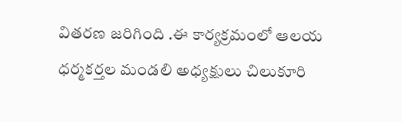వితరణ జరిగింది .ఈ కార్యక్రమంలో ఆలయ ధర్మకర్తల మండలి అధ్యక్షులు చిలుకూరి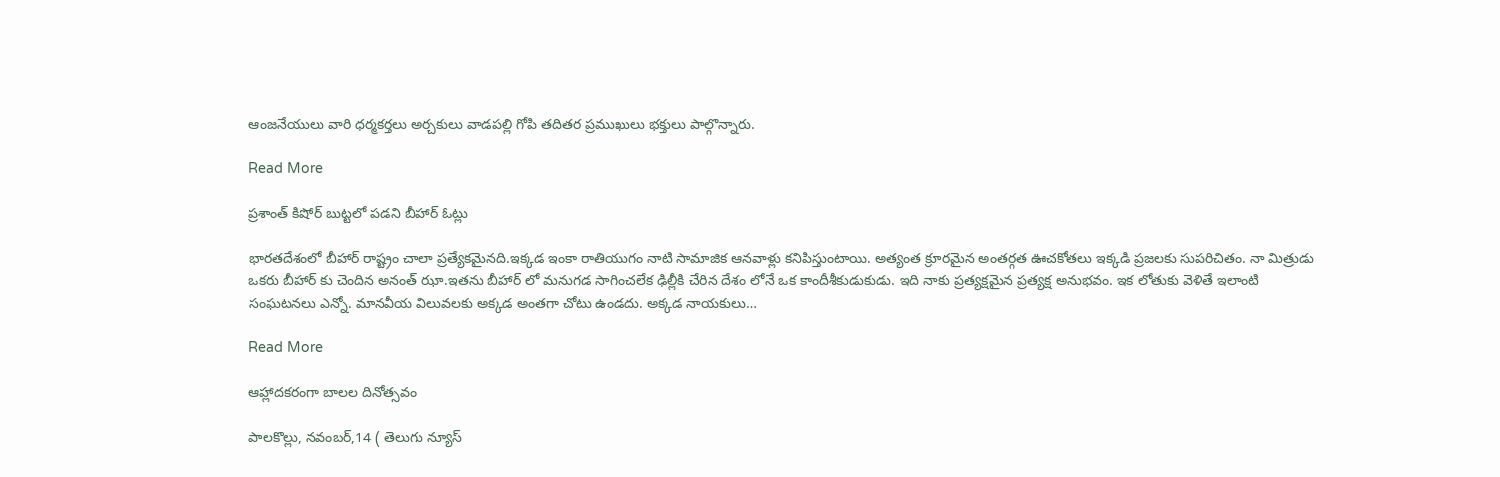ఆంజనేయులు వారి ధర్మకర్తలు అర్చకులు వాడపల్లి గోపి తదితర ప్రముఖులు భక్తులు పాల్గొన్నారు.

Read More

ప్రశాంత్ కిషోర్ బుట్టలో పడని బీహార్ ఓట్లు

భారతదేశంలో బీహార్ రాష్ట్రం చాలా ప్రత్యేకమైనది.ఇక్కడ ఇంకా రాతియుగం నాటి సామాజిక ఆనవాళ్లు కనిపిస్తుంటాయి. అత్యంత క్రూరమైన అంతర్గత ఊచకోతలు ఇక్కడి ప్రజలకు సుపరిచితం. నా మిత్రుడు ఒకరు బీహార్ కు చెందిన అనంత్ ఝా.ఇతను బీహార్ లో మనుగడ సాగించలేక ఢిల్లీకి చేరిన దేశం లోనే ఒక కాందీశీకుడుకుడు. ఇది నాకు ప్రత్యక్షమైన ప్రత్యక్ష అనుభవం. ఇక లోతుకు వెళితే ఇలాంటి సంఘటనలు ఎన్నో. మానవీయ విలువలకు అక్కడ అంతగా చోటు ఉండదు. అక్కడ నాయకులు…

Read More

ఆహ్లాదకరంగా బాలల దినోత్సవం

పాలకొల్లు, నవంబర్,14 ( తెలుగు న్యూస్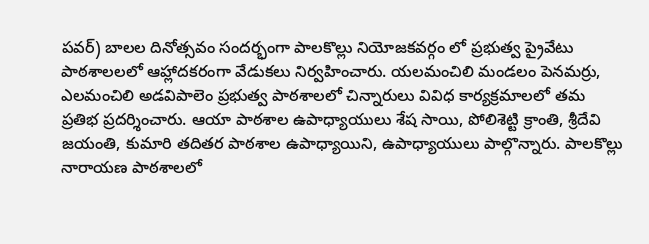పవర్) బాలల దినోత్సవం సందర్భంగా పాలకొల్లు నియోజకవర్గం లో ప్రభుత్వ ప్రైవేటు పాఠశాలలలో ఆహ్లాదకరంగా వేడుకలు నిర్వహించారు. యలమంచిలి మండలం పెనమర్రు, ఎలమంచిలి అడవిపాలెం ప్రభుత్వ పాఠశాలలో చిన్నారులు వివిధ కార్యక్రమాలలో తమ ప్రతిభ ప్రదర్శించారు. ఆయా పాఠశాల ఉపాధ్యాయులు శేష సాయి, పోలిశెట్టి క్రాంతి, శ్రీదేవి జయంతి, కుమారి తదితర పాఠశాల ఉపాధ్యాయిని, ఉపాధ్యాయులు పాల్గొన్నారు. పాలకొల్లు నారాయణ పాఠశాలలో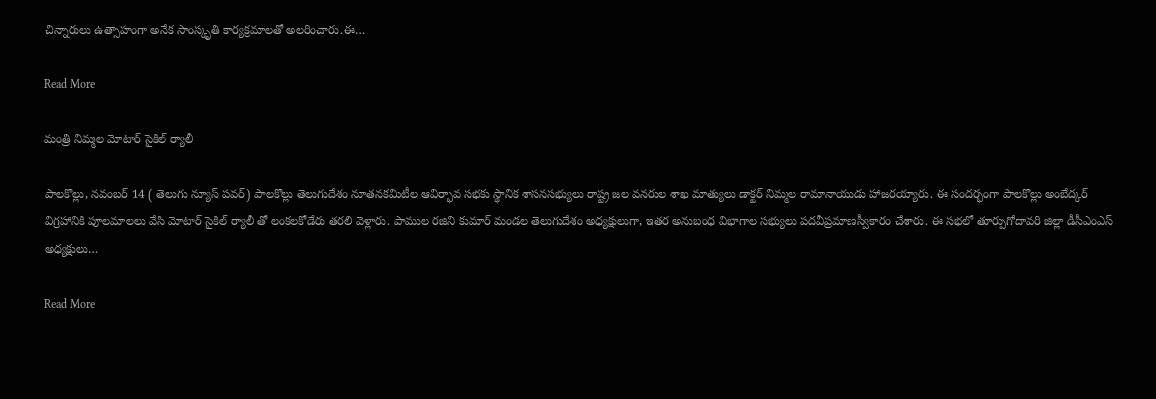చిన్నారులు ఉత్సాహంగా అనేక సాంస్కృతి కార్యక్రమాలతో అలరించారు.ఈ…

Read More

మంత్రి నిమ్మల మోటార్ సైకిల్ ర్యాలీ

పాలకొల్లు, నవంబర్ 14 ( తెలుగు న్యూస్ పవర్) పాలకొల్లు తెలుగుదేశం నూతనకమిటీల ఆవిర్భావ సభకు స్థానిక శాసనసభ్యులు రాష్ట్ర జల వనరుల శాఖ మాత్యులు డాక్టర్ నిమ్మల రామానాయుడు హాజరయ్యారు. ఈ సందర్భంగా పాలకొల్లు అంబేద్కర్ విగ్రహానికి పూలమాలలు వేసి మోటార్ సైకిల్ ర్యాలీ తో లంకలకోడేరు తరలి వెళ్లారు. పాముల రజిని కుమార్ మండల తెలుగుదేశం అధ్యక్షులుగా, ఇతర అనుబంధ విభాగాల సభ్యులు పదవీప్రమాణస్వీకారం చేశారు. ఈ సభలో తూర్పుగోదావరి జిల్లా డీసీఎంఎస్ అధ్యక్షులు…

Read More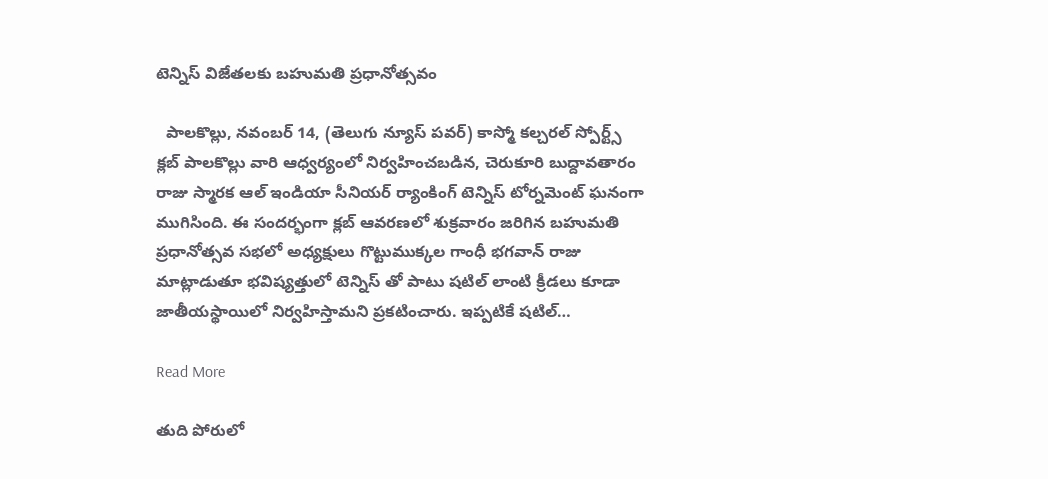టెన్నిస్ విజేతలకు బహుమతి ప్రధానోత్సవం

  పాలకొల్లు, నవంబర్ 14, (తెలుగు న్యూస్ పవర్) కాస్మో కల్చరల్ స్పోర్ట్స్ క్లబ్ పాలకొల్లు వారి ఆధ్వర్యంలో నిర్వహించబడిన, చెరుకూరి బుద్దావతారం రాజు స్మారక ఆల్ ఇండియా సీనియర్ ర్యాంకింగ్ టెన్నిస్ టోర్నమెంట్ ఘనంగా ముగిసింది. ఈ సందర్భంగా క్లబ్ ఆవరణలో శుక్రవారం జరిగిన బహుమతి ప్రధానోత్సవ సభలో అధ్యక్షులు గొట్టుముక్కల గాంధీ భగవాన్ రాజు మాట్లాడుతూ భవిష్యత్తులో టెన్నిస్ తో పాటు షటిల్ లాంటి క్రీడలు కూడా జాతీయస్థాయిలో నిర్వహిస్తామని ప్రకటించారు. ఇప్పటికే షటిల్…

Read More

తుది పోరులో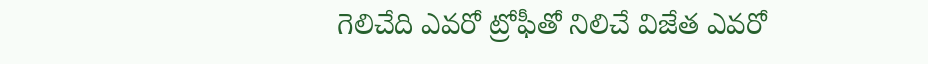గెలిచేది ఎవరో ట్రోఫీతో నిలిచే విజేత ఎవరో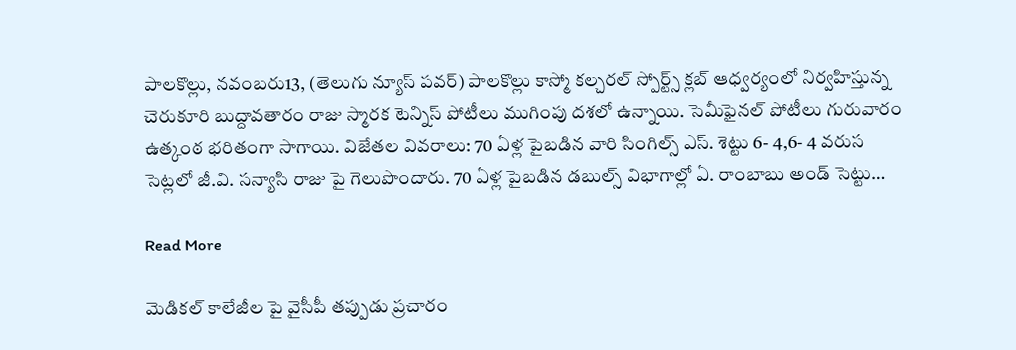పాలకొల్లు, నవంబరు13, (తెలుగు న్యూస్ పవర్) పాలకొల్లు కాస్మో కల్చరల్ స్పోర్ట్స్ క్లబ్ ఆధ్వర్యంలో నిర్వహిస్తున్న చెరుకూరి బుద్దావతారం రాజు స్మారక టెన్నిస్ పోటీలు ముగింపు దశలో ఉన్నాయి. సెమీఫైనల్ పోటీలు గురువారం ఉత్కంఠ భరితంగా సాగాయి. విజేతల వివరాలు: 70 ఏళ్ల పైబడిన వారి సింగిల్స్ ఎస్. శెట్టు 6- 4,6- 4 వరుస సెట్లలో జీ.వి. సన్యాసి రాజు పై గెలుపొందారు. 70 ఏళ్ల పైబడిన డబుల్స్ విభాగాల్లో ఏ. రాంబాబు అండ్ సెట్టు…

Read More

మెడికల్ కాలేజీల పై వైసీపీ తప్పుడు ప్రచారం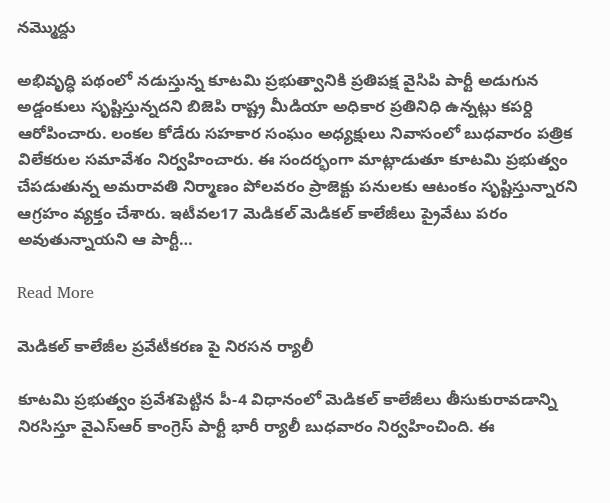నమ్మొద్దు

అభివృద్ధి పథంలో నడుస్తున్న కూటమి ప్రభుత్వానికి ప్రతిపక్ష వైసిపి పార్టీ అడుగున అడ్డంకులు సృష్టిస్తున్నదని బిజెపి రాష్ట్ర మీడియా అధికార ప్రతినిధి ఉన్నట్లు కపర్ది ఆరోపించారు. లంకల కోడేరు సహకార సంఘం అధ్యక్షులు నివాసంలో బుధవారం పత్రిక విలేకరుల సమావేశం నిర్వహించారు. ఈ సందర్భంగా మాట్లాడుతూ కూటమి ప్రభుత్వం చేపడుతున్న అమరావతి నిర్మాణం పోలవరం ప్రాజెక్టు పనులకు ఆటంకం సృష్టిస్తున్నారని ఆగ్రహం వ్యక్తం చేశారు. ఇటీవల17 మెడికల్ మెడికల్ కాలేజీలు ప్రైవేటు పరం అవుతున్నాయని ఆ పార్టీ…

Read More

మెడికల్ కాలేజీల ప్రవేటీకరణ పై నిరసన ర్యాలీ

కూటమి ప్రభుత్వం ప్రవేశపెట్టిన పీ-4 విధానంలో మెడికల్ కాలేజీలు తీసుకురావడాన్ని నిరసిస్తూ వైఎస్ఆర్ కాంగ్రెస్ పార్టీ భారీ ర్యాలీ బుధవారం నిర్వహించింది. ఈ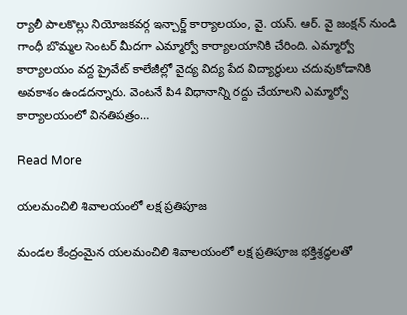ర్యాలీ పాలకొల్లు నియోజకవర్గ ఇన్చార్జ్ కార్యాలయం, వై. యస్. ఆర్. వై జంక్షన్ నుండి గాంధీ బొమ్మల సెంటర్ మీదగా ఎమ్మార్వో కార్యాలయానికి చేరింది. ఎమ్మార్వో కార్యాలయం వద్ద ప్రైవేట్ కాలేజీల్లో వైద్య విద్య పేద విద్యార్థులు చదువుకోడానికి అవకాశం ఉండదన్నారు. వెంటనే పి4 విధానాన్ని రద్దు చేయాలని ఎమ్మార్వో కార్యాలయంలో వినతిపత్రం…

Read More

యలమంచిలి శివాలయంలో లక్ష ప్రతిపూజ

మండల కేంద్రంమైన యలమంచిలి శివాలయంలో లక్ష ప్రతిపూజ భక్తిశ్రద్ధలతో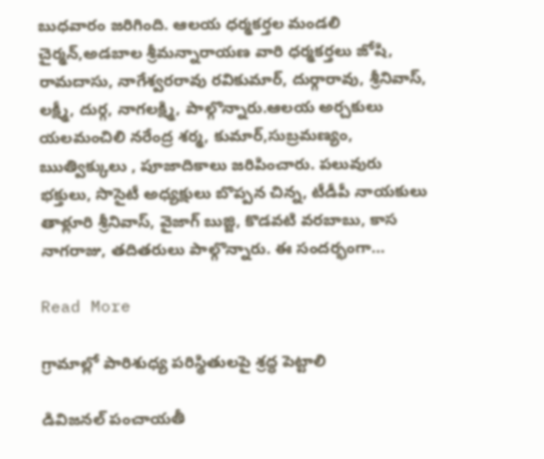బుధవారం జరిగింది. ఆలయ ధర్మకర్తల మండలి చైర్మన్,అడబాల శ్రీమన్నారాయణ వారి ధర్మకర్తలు జోషి, రామదాసు, నాగేశ్వరరావు రవికుమార్, దుర్గారావు, శ్రీనివాస్, లక్ష్మీ, దుర్గ, నాగలక్ష్మి, పాల్గొన్నారు.ఆలయ అర్చకులు యలమంచిలి నరేంద్ర శర్మ, కుమార్,సుబ్రమణ్యం, ఋత్విక్కులు , పూజాదికాలు జరిపించారు. పలువురు భక్తులు, సొసైటీ అధ్యక్షులు బొప్పన చిన్న, టీడీపీ నాయకులు తాళ్లూరి శ్రీనివాస్, వైజాగ్ బుజ్జి, కొడవటి వరబాబు, కాస నాగరాజు, తదితరులు పాల్గొన్నారు. ఈ సందర్భంగా…

Read More

గ్రామాల్లో పారిశుధ్య పరిస్థితులపై శ్రద్ధ పెట్టాలి

డివిజనల్ పంచాయతీ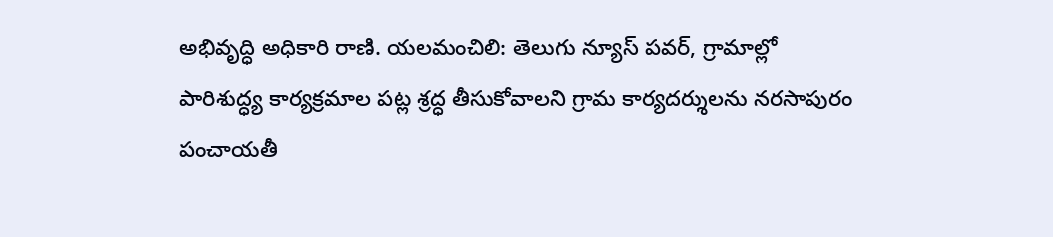అభివృద్ధి అధికారి రాణి. యలమంచిలి: తెలుగు న్యూస్ పవర్, గ్రామాల్లో పారిశుద్ధ్య కార్యక్రమాల పట్ల శ్రద్ధ తీసుకోవాలని గ్రామ కార్యదర్శులను నరసాపురం పంచాయతీ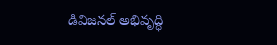డివిజనల్ అభివృద్ధి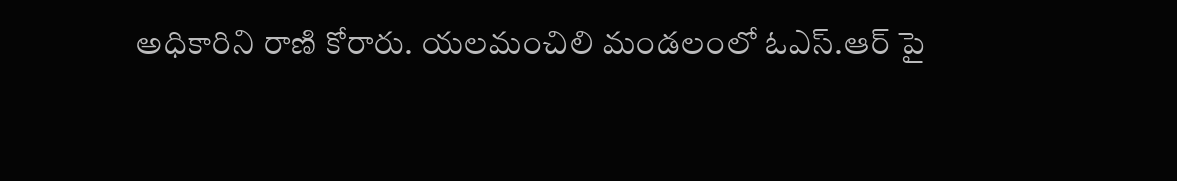అధికారిని రాణి కోరారు. యలమంచిలి మండలంలో ఓఎస్.ఆర్ పై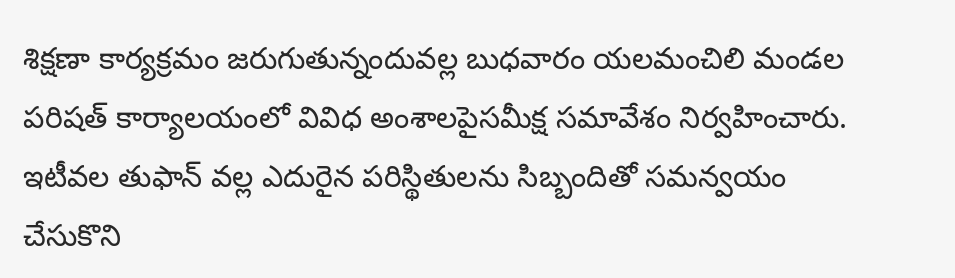శిక్షణా కార్యక్రమం జరుగుతున్నందువల్ల బుధవారం యలమంచిలి మండల పరిషత్ కార్యాలయంలో వివిధ అంశాలపైసమీక్ష సమావేశం నిర్వహించారు. ఇటీవల తుఫాన్ వల్ల ఎదురైన పరిస్థితులను సిబ్బందితో సమన్వయం చేసుకొని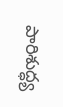పారిశుద్ధ్య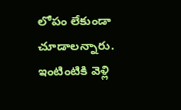లోపం లేకుండా చూడాలన్నారు. ఇంటింటికి వెళ్లి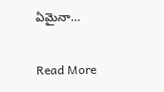ఏమైనా…

Read More